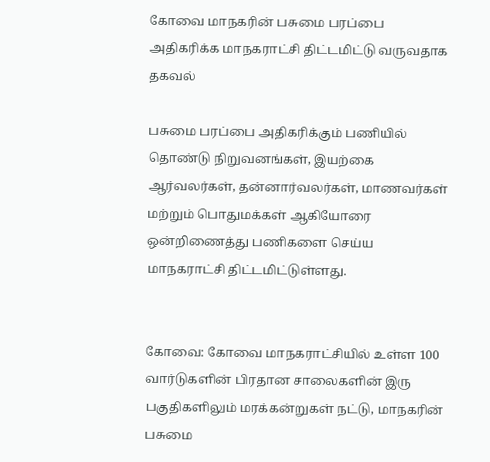கோவை மாநகரின் பசுமை பரப்பை அதிகரிக்க மாநகராட்சி திட்டமிட்டு வருவதாக தகவல்

பசுமை பரப்பை அதிகரிக்கும் பணியில் தொண்டு நிறுவனங்கள், இயற்கை ஆர்வலர்கள், தன்னார்வலர்கள், மாணவர்கள் மற்றும் பொதுமக்கள் ஆகியோரை ஒன்றிணைத்து பணிகளை செய்ய மாநகராட்சி திட்டமிட்டுள்ளது.


கோவை: கோவை மாநகராட்சியில் உள்ள 100 வார்டுகளின் பிரதான சாலைகளின் இரு பகுதிகளிலும் மரக்கன்றுகள் நட்டு, மாநகரின் பசுமை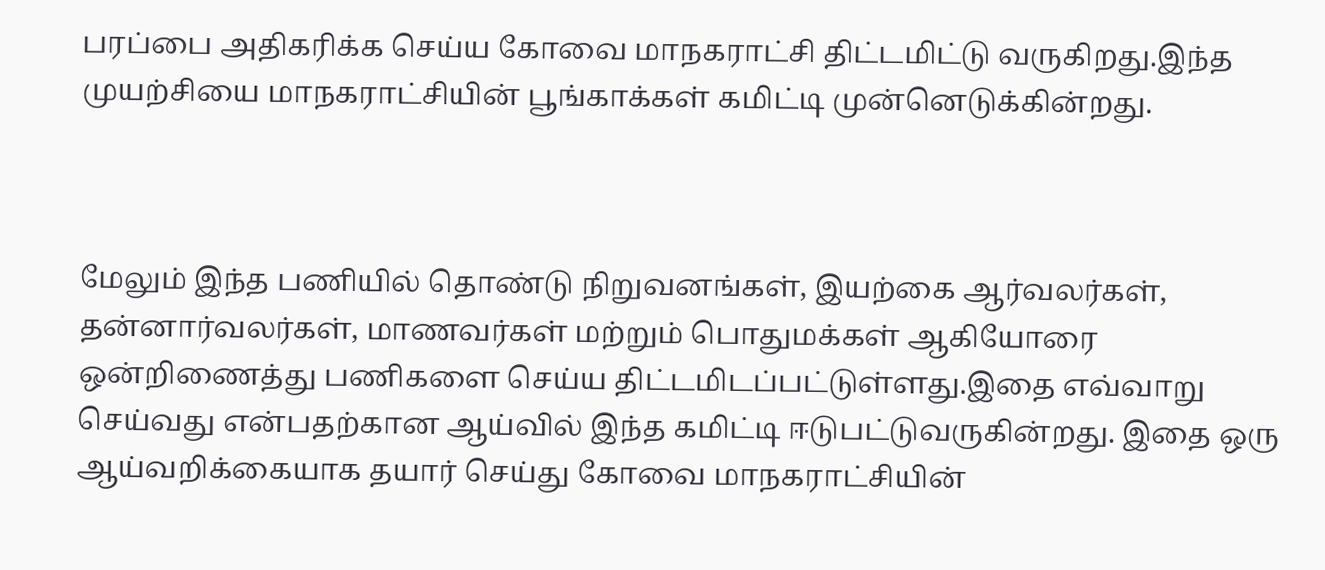பரப்பை அதிகரிக்க செய்ய கோவை மாநகராட்சி திட்டமிட்டு வருகிறது.இந்த முயற்சியை மாநகராட்சியின் பூங்காக்கள் கமிட்டி முன்னெடுக்கின்றது.



மேலும் இந்த பணியில் தொண்டு நிறுவனங்கள், இயற்கை ஆர்வலர்கள், தன்னார்வலர்கள், மாணவர்கள் மற்றும் பொதுமக்கள் ஆகியோரை ஒன்றிணைத்து பணிகளை செய்ய திட்டமிடப்பட்டுள்ளது.இதை எவ்வாறு செய்வது என்பதற்கான ஆய்வில் இந்த கமிட்டி ஈடுபட்டுவருகின்றது. இதை ஒரு ஆய்வறிக்கையாக தயார் செய்து கோவை மாநகராட்சியின்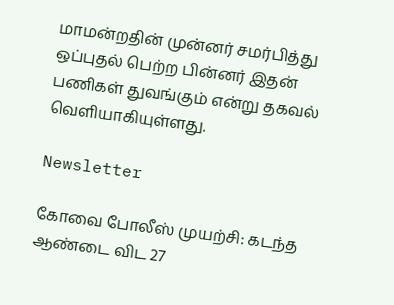மாமன்றதின் முன்னர் சமர்பித்து ஒப்புதல் பெற்ற பின்னர் இதன் பணிகள் துவங்கும் என்று தகவல் வெளியாகியுள்ளது.

Newsletter

கோவை போலீஸ் முயற்சி: கடந்த ஆண்டை விட 27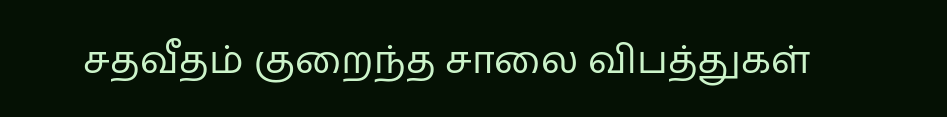சதவீதம் குறைந்த சாலை விபத்துகள்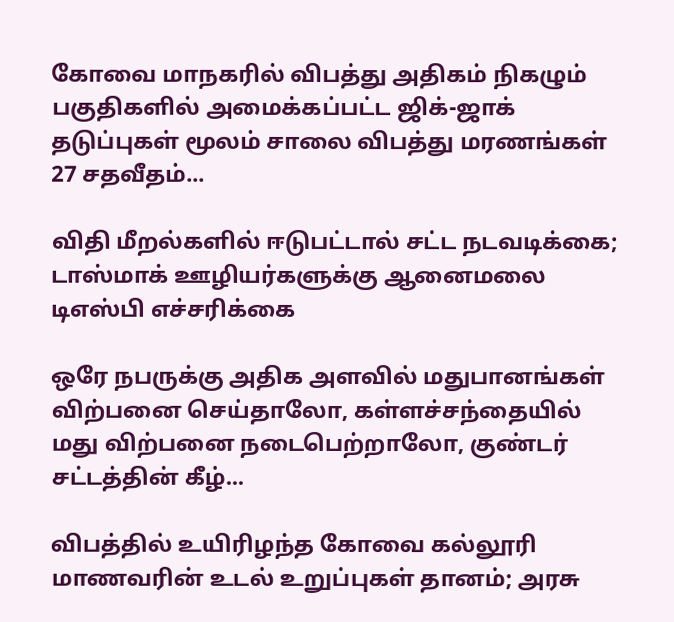கோவை மாநகரில் விபத்து அதிகம் நிகழும் பகுதிகளில் அமைக்கப்பட்ட ஜிக்-ஜாக் தடுப்புகள் மூலம் சாலை விபத்து மரணங்கள் 27 சதவீதம்...

விதி மீறல்களில் ஈடுபட்டால் சட்ட நடவடிக்கை; டாஸ்மாக் ஊழியர்களுக்கு ஆனைமலை டிஎஸ்பி எச்சரிக்கை

ஒரே நபருக்கு அதிக அளவில் மதுபானங்கள் விற்பனை செய்தாலோ, கள்ளச்சந்தையில் மது விற்பனை நடைபெற்றாலோ, குண்டர் சட்டத்தின் கீழ்...

விபத்தில் உயிரிழந்த கோவை கல்லூரி மாணவரின் உடல் உறுப்புகள் தானம்; அரசு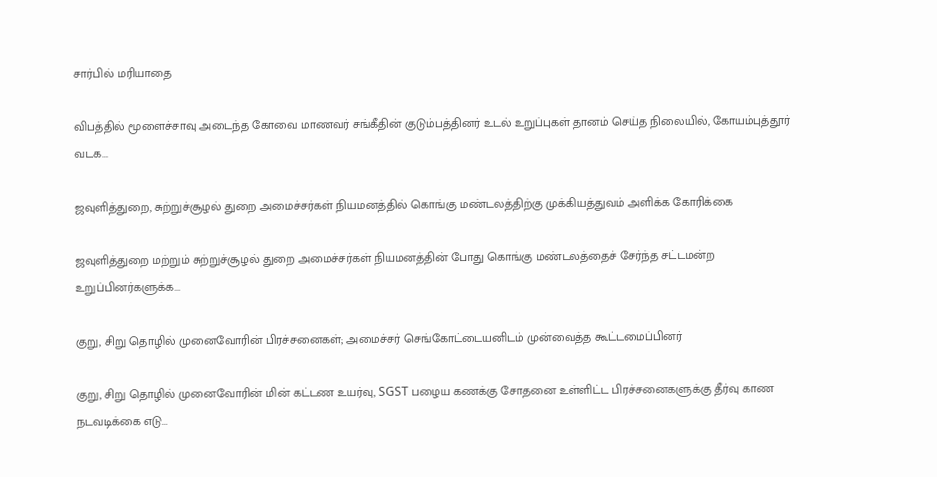சார்பில் மரியாதை

விபத்தில் மூளைச்சாவு அடைந்த கோவை மாணவர் சங்கீதின் குடும்பத்தினர் உடல் உறுப்புகள் தானம் செய்த நிலையில், கோயம்புத்தூர் வடக...

ஜவுளித்துறை, சுற்றுச்சூழல் துறை அமைச்சர்கள் நியமனத்தில் கொங்கு மண்டலத்திற்கு முக்கியத்துவம் அளிக்க கோரிக்கை

ஜவுளித்துறை மற்றும் சுற்றுச்சூழல் துறை அமைச்சர்கள் நியமனத்தின் போது கொங்கு மண்டலத்தைச் சேர்ந்த சட்டமன்ற உறுப்பினர்களுக்க...

குறு, சிறு தொழில் முனைவோரின் பிரச்சனைகள்; அமைச்சர் செங்கோட்டையனிடம் முன்வைத்த கூட்டமைப்பினர்

குறு, சிறு தொழில் முனைவோரின் மின் கட்டண உயர்வு, SGST பழைய கணக்கு சோதனை உள்ளிட்ட பிரச்சனைகளுக்கு தீர்வு காண நடவடிக்கை எடு...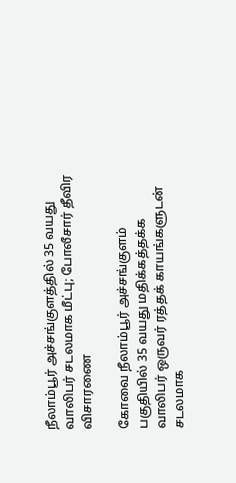நீலாம்பூர் அச்சங்குளத்தில் 35 வயது வாலிபர் சடலமாக மீட்பு; போலீசார் தீவிர விசாரணை

கோவை நீலாம்பூர் அச்சங்குளம் பகுதியில் 35 வயது மதிக்கத்தக்க வாலிபர் ஒருவர் ரத்தக் காயங்களுடன் சடலமாக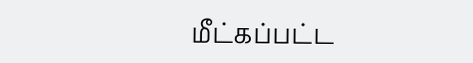மீட்கப்பட்ட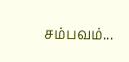சம்பவம்...